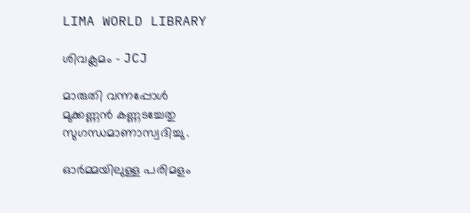LIMA WORLD LIBRARY

ശിവക്ലമം – JCJ

മാരുതി വന്നപ്പോൾ
മുക്കണ്ണൻ കണ്ണടച്ചേതു
സുഗന്ധമാണാസ്വദിച്ചു .

ഓർമ്മയിലുള്ള പരിമളം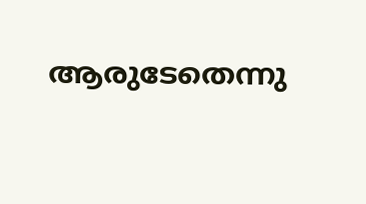ആരുടേതെന്നു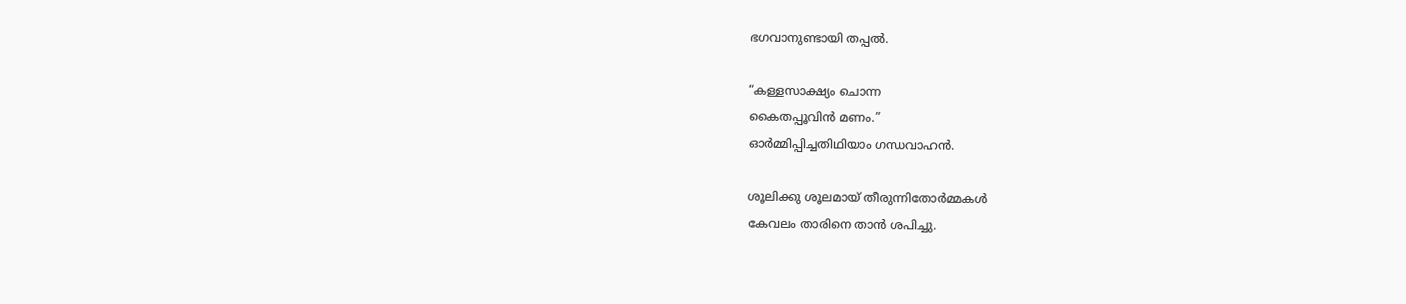ഭഗവാനുണ്ടായി തപ്പൽ.

“കള്ളസാക്ഷ്യം ചൊന്ന
കൈതപ്പൂവിൻ മണം.”
ഓർമ്മിപ്പിച്ചതിഥിയാം ഗന്ധവാഹൻ.

ശൂലിക്കു ശൂലമായ് തീരുന്നിതോർമ്മകൾ
കേവലം താരിനെ താൻ ശപിച്ചു.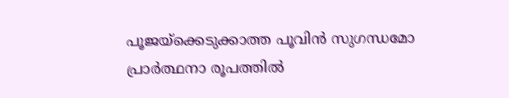പൂജയ്‌ക്കെടുക്കാത്ത പൂവിൻ സുഗന്ധമോ
പ്രാർത്ഥനാ രൂപത്തിൽ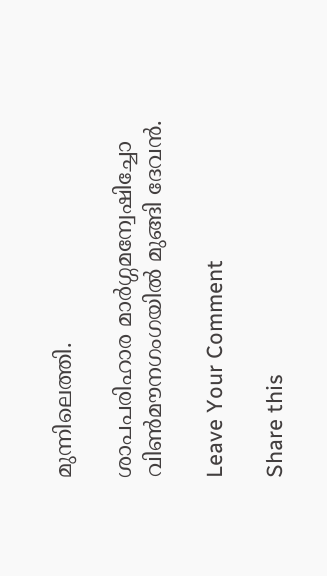മുന്നിലെത്തി.

ശാപപരിഹാര മാർഗ്ഗമന്വേഷിച്ചോ
വിൺമൗനഗംഗയിൽ മുങ്ങി ദേവൻ.

Leave Your Comment

Share this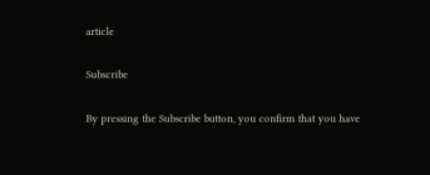article

Subscribe

By pressing the Subscribe button, you confirm that you have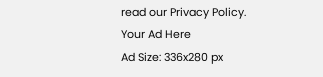read our Privacy Policy.
Your Ad Here
Ad Size: 336x280 px